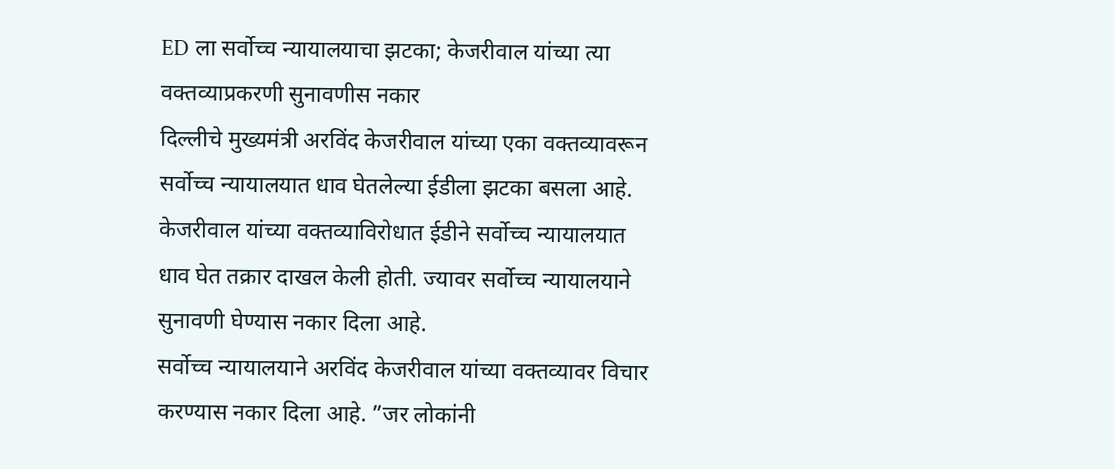ED ला सर्वोच्च न्यायालयाचा झटका; केजरीवाल यांच्या त्या वक्तव्याप्रकरणी सुनावणीस नकार
दिल्लीचे मुख्यमंत्री अरविंद केजरीवाल यांच्या एका वक्तव्यावरून सर्वोच्च न्यायालयात धाव घेतलेल्या ईडीला झटका बसला आहे. केजरीवाल यांच्या वक्तव्याविरोधात ईडीने सर्वोच्च न्यायालयात धाव घेत तक्रार दाखल केली होती. ज्यावर सर्वोच्च न्यायालयाने सुनावणी घेण्यास नकार दिला आहे.
सर्वोच्च न्यायालयाने अरविंद केजरीवाल यांच्या वक्तव्यावर विचार करण्यास नकार दिला आहे. ”जर लोकांनी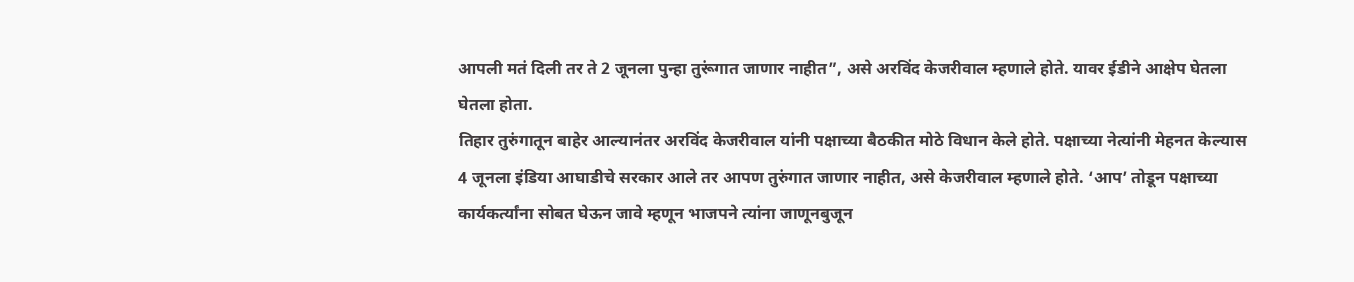आपली मतं दिली तर ते 2 जूनला पुन्हा तुरूंगात जाणार नाहीत”, असे अरविंद केजरीवाल म्हणाले होते. यावर ईडीने आक्षेप घेतला घेतला होता.
तिहार तुरुंगातून बाहेर आल्यानंतर अरविंद केजरीवाल यांनी पक्षाच्या बैठकीत मोठे विधान केले होते. पक्षाच्या नेत्यांनी मेहनत केल्यास 4 जूनला इंडिया आघाडीचे सरकार आले तर आपण तुरुंगात जाणार नाहीत, असे केजरीवाल म्हणाले होते. ‘आप’ तोडून पक्षाच्या कार्यकर्त्यांना सोबत घेऊन जावे म्हणून भाजपने त्यांना जाणूनबुजून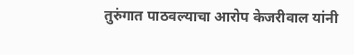तुरुंगात पाठवल्याचा आरोप केजरीवाल यांनी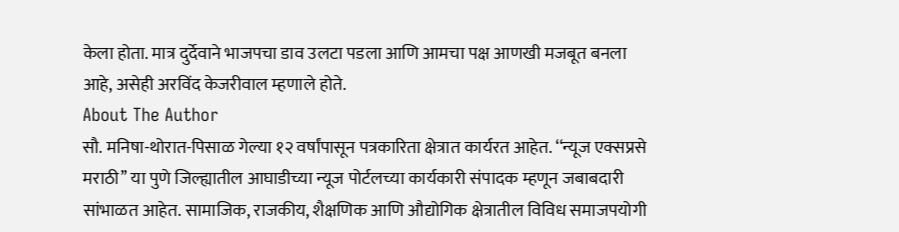केला होता. मात्र दुर्देवाने भाजपचा डाव उलटा पडला आणि आमचा पक्ष आणखी मजबूत बनला आहे, असेही अरविंद केजरीवाल म्हणाले होते.
About The Author
सौ. मनिषा-थोरात-पिसाळ गेल्या १२ वर्षांपासून पत्रकारिता क्षेत्रात कार्यरत आहेत. ‘‘न्यूज एक्सप्रसे मराठी’’ या पुणे जिल्ह्यातील आघाडीच्या न्यूज पोर्टलच्या कार्यकारी संपादक म्हणून जबाबदारी सांभाळत आहेत. सामाजिक, राजकीय, शैक्षणिक आणि औद्योगिक क्षेत्रातील विविध समाजपयोगी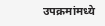उपक्रमांमध्ये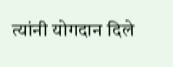त्यांनी योगदान दिले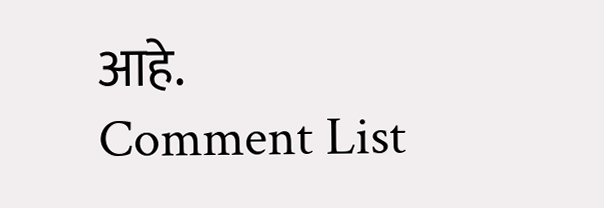आहे.
Comment List